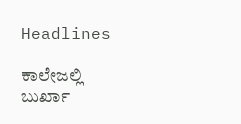Headlines

ಕಾಲೇಜಲ್ಲಿ ಬುರ್ಖಾ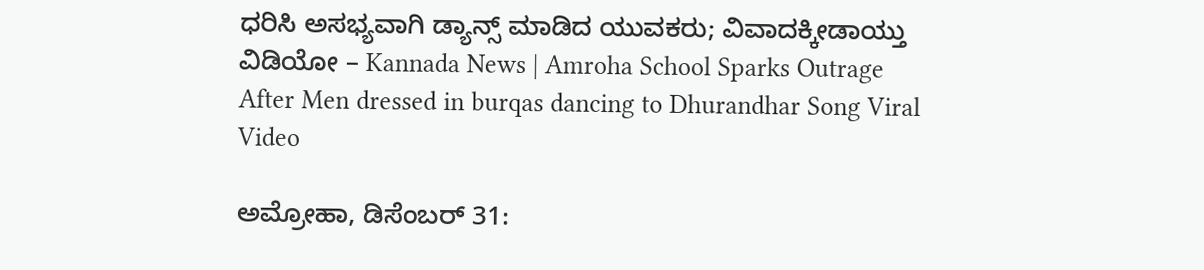ಧರಿಸಿ ಅಸಭ್ಯವಾಗಿ ಡ್ಯಾನ್ಸ್ ಮಾಡಿದ ಯುವಕರು; ವಿವಾದಕ್ಕೀಡಾಯ್ತು ವಿಡಿಯೋ – Kannada News | Amroha School Sparks Outrage After Men dressed in burqas dancing to Dhurandhar Song Viral Video

ಅಮ್ರೋಹಾ, ಡಿಸೆಂಬರ್ 31: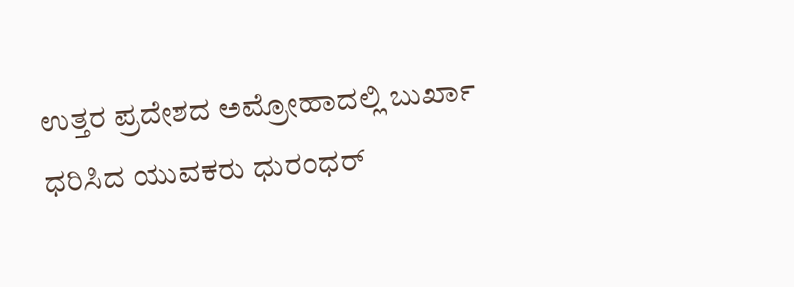ಉತ್ತರ ಪ್ರದೇಶದ ಅಮ್ರೋಹಾದಲ್ಲಿ ಬುರ್ಖಾ ಧರಿಸಿದ ಯುವಕರು ಧುರಂಧರ್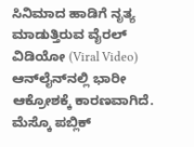ಸಿನಿಮಾದ ಹಾಡಿಗೆ ನೃತ್ಯ ಮಾಡುತ್ತಿರುವ ವೈರಲ್ ವಿಡಿಯೋ (Viral Video) ಆನ್‌ಲೈನ್‌ನಲ್ಲಿ ಭಾರೀ ಆಕ್ರೋಶಕ್ಕೆ ಕಾರಣವಾಗಿದೆ. ಮೆಸ್ಕೊ ಪಬ್ಲಿಕ್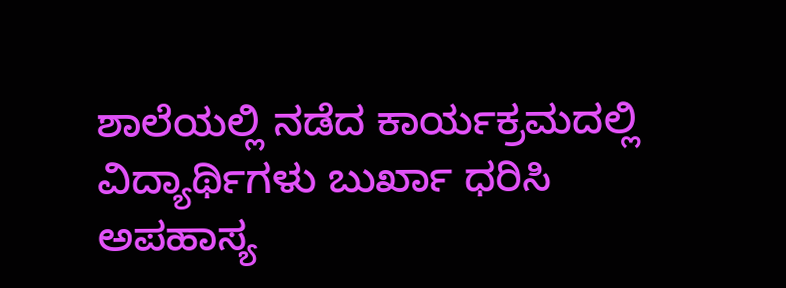ಶಾಲೆಯಲ್ಲಿ ನಡೆದ ಕಾರ್ಯಕ್ರಮದಲ್ಲಿ ವಿದ್ಯಾರ್ಥಿಗಳು ಬುರ್ಖಾ ಧರಿಸಿ ಅಪಹಾಸ್ಯ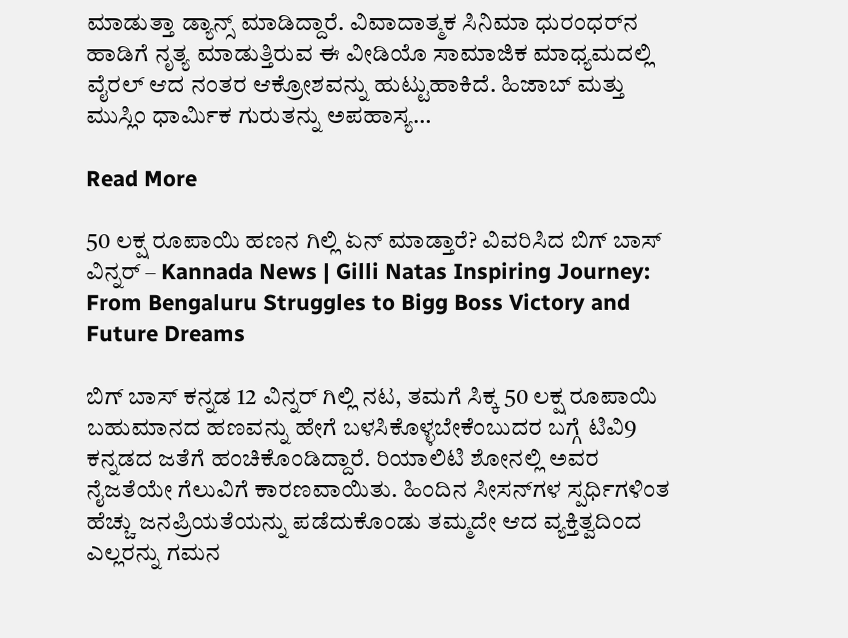ಮಾಡುತ್ತಾ ಡ್ಯಾನ್ಸ್ ಮಾಡಿದ್ದಾರೆ. ವಿವಾದಾತ್ಮಕ ಸಿನಿಮಾ ಧುರಂಧರ್‌ನ ಹಾಡಿಗೆ ನೃತ್ಯ ಮಾಡುತ್ತಿರುವ ಈ ವೀಡಿಯೊ ಸಾಮಾಜಿಕ ಮಾಧ್ಯಮದಲ್ಲಿ ವೈರಲ್ ಆದ ನಂತರ ಆಕ್ರೋಶವನ್ನು ಹುಟ್ಟುಹಾಕಿದೆ. ಹಿಜಾಬ್ ಮತ್ತು ಮುಸ್ಲಿಂ ಧಾರ್ಮಿಕ ಗುರುತನ್ನು ಅಪಹಾಸ್ಯ…

Read More

50 ಲಕ್ಷ ರೂಪಾಯಿ ಹಣನ ಗಿಲ್ಲಿ ಏನ್ ಮಾಡ್ತಾರೆ? ವಿವರಿಸಿದ ಬಿಗ್ ಬಾಸ್ ವಿನ್ನರ್ – Kannada News | Gilli Natas Inspiring Journey: From Bengaluru Struggles to Bigg Boss Victory and Future Dreams

ಬಿಗ್ ಬಾಸ್ ಕನ್ನಡ 12 ವಿನ್ನರ್ ಗಿಲ್ಲಿ ನಟ, ತಮಗೆ ಸಿಕ್ಕ 50 ಲಕ್ಷ ರೂಪಾಯಿ ಬಹುಮಾನದ ಹಣವನ್ನು ಹೇಗೆ ಬಳಸಿಕೊಳ್ಳಬೇಕೆಂಬುದರ ಬಗ್ಗೆ ಟಿವಿ9 ಕನ್ನಡದ ಜತೆಗೆ ಹಂಚಿಕೊಂಡಿದ್ದಾರೆ. ರಿಯಾಲಿಟಿ ಶೋನಲ್ಲಿ ಅವರ ನೈಜತೆಯೇ ಗೆಲುವಿಗೆ ಕಾರಣವಾಯಿತು. ಹಿಂದಿನ ಸೀಸನ್‌ಗಳ ಸ್ಪರ್ಧಿಗಳಿಂತ ಹೆಚ್ಚು ಜನಪ್ರಿಯತೆಯನ್ನು ಪಡೆದುಕೊಂಡು ತಮ್ಮದೇ ಆದ ವ್ಯಕ್ತಿತ್ವದಿಂದ ಎಲ್ಲರನ್ನು ಗಮನ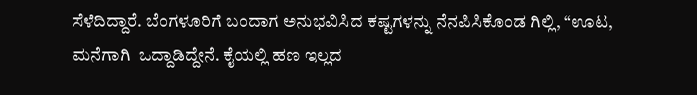ಸೆಳೆದಿದ್ದಾರೆ. ಬೆಂಗಳೂರಿಗೆ ಬಂದಾಗ ಅನುಭವಿಸಿದ ಕಷ್ಟಗಳನ್ನು ನೆನಪಿಸಿಕೊಂಡ ಗಿಲ್ಲಿ, “ಊಟ, ಮನೆಗಾಗಿ  ಒದ್ದಾಡಿದ್ದೇನೆ. ಕೈಯಲ್ಲಿ ಹಣ ಇಲ್ಲದ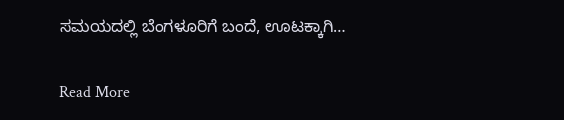ಸಮಯದಲ್ಲಿ ಬೆಂಗಳೂರಿಗೆ ಬಂದೆ, ಊಟಕ್ಕಾಗಿ…

Read More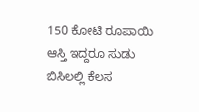150 ಕೋಟಿ ರೂಪಾಯಿ ಆಸ್ತಿ ಇದ್ದರೂ ಸುಡು ಬಿಸಿಲಲ್ಲಿ ಕೆಲಸ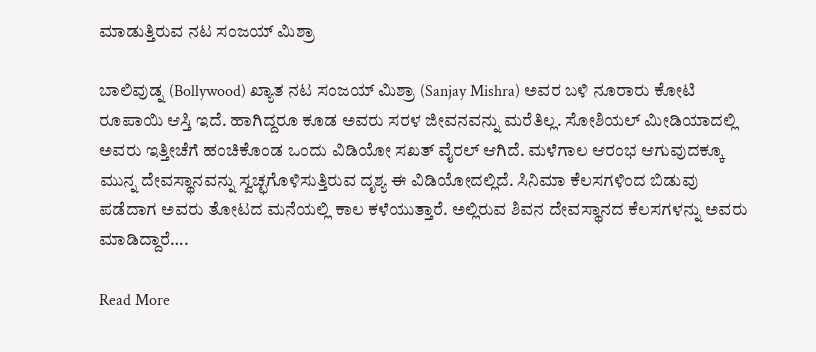ಮಾಡುತ್ತಿರುವ ನಟ ಸಂಜಯ್ ಮಿಶ್ರಾ

ಬಾಲಿವುಡ್ನ (Bollywood) ಖ್ಯಾತ ನಟ ಸಂಜಯ್ ಮಿಶ್ರಾ (Sanjay Mishra) ಅವರ ಬಳಿ ನೂರಾರು ಕೋಟಿ ರೂಪಾಯಿ ಆಸ್ತಿ ಇದೆ. ಹಾಗಿದ್ದರೂ ಕೂಡ ಅವರು ಸರಳ ಜೀವನವನ್ನು ಮರೆತಿಲ್ಲ. ಸೋಶಿಯಲ್ ಮೀಡಿಯಾದಲ್ಲಿ ಅವರು ಇತ್ತೀಚೆಗೆ ಹಂಚಿಕೊಂಡ ಒಂದು ವಿಡಿಯೋ ಸಖತ್ ವೈರಲ್ ಆಗಿದೆ. ಮಳೆಗಾಲ ಆರಂಭ ಆಗುವುದಕ್ಕೂ ಮುನ್ನ ದೇವಸ್ಥಾನವನ್ನು ಸ್ವಚ್ಛಗೊಳಿಸುತ್ತಿರುವ ದೃಶ್ಯ ಈ ವಿಡಿಯೋದಲ್ಲಿದೆ. ಸಿನಿಮಾ ಕೆಲಸಗಳಿಂದ ಬಿಡುವು ಪಡೆದಾಗ ಅವರು ತೋಟದ ಮನೆಯಲ್ಲಿ ಕಾಲ ಕಳೆಯುತ್ತಾರೆ. ಅಲ್ಲಿರುವ ಶಿವನ ದೇವಸ್ಥಾನದ ಕೆಲಸಗಳನ್ನು ಅವರು ಮಾಡಿದ್ದಾರೆ….

Read More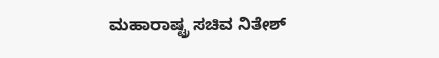ಮಹಾರಾಷ್ಟ್ರ ಸಚಿವ ನಿತೇಶ್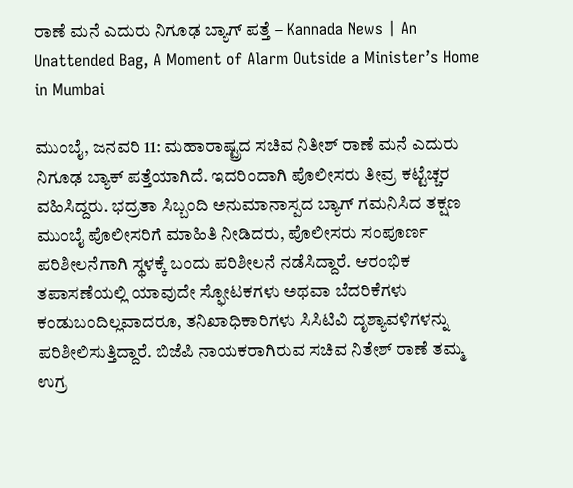ರಾಣೆ ಮನೆ ಎದುರು ನಿಗೂಢ ಬ್ಯಾಗ್ ಪತ್ತೆ – Kannada News | An Unattended Bag, A Moment of Alarm Outside a Minister’s Home in Mumbai

ಮುಂಬೈ, ಜನವರಿ 11: ಮಹಾರಾಷ್ಟ್ರದ ಸಚಿವ ನಿತೀಶ್ ರಾಣೆ ಮನೆ ಎದುರು ನಿಗೂಢ ಬ್ಯಾಕ್ ಪತ್ತೆಯಾಗಿದೆ. ಇದರಿಂದಾಗಿ ಪೊಲೀಸರು ತೀವ್ರ ಕಟ್ಟೆಚ್ಚರ ವಹಿಸಿದ್ದರು. ಭದ್ರತಾ ಸಿಬ್ಬಂದಿ ಅನುಮಾನಾಸ್ಪದ ಬ್ಯಾಗ್ ಗಮನಿಸಿದ ತಕ್ಷಣ ಮುಂಬೈ ಪೊಲೀಸರಿಗೆ ಮಾಹಿತಿ ನೀಡಿದರು, ಪೊಲೀಸರು ಸಂಪೂರ್ಣ ಪರಿಶೀಲನೆಗಾಗಿ ಸ್ಥಳಕ್ಕೆ ಬಂದು ಪರಿಶೀಲನೆ ನಡೆಸಿದ್ದಾರೆ. ಆರಂಭಿಕ ತಪಾಸಣೆಯಲ್ಲಿ ಯಾವುದೇ ಸ್ಫೋಟಕಗಳು ಅಥವಾ ಬೆದರಿಕೆಗಳು ಕಂಡುಬಂದಿಲ್ಲವಾದರೂ, ತನಿಖಾಧಿಕಾರಿಗಳು ಸಿಸಿಟಿವಿ ದೃಶ್ಯಾವಳಿಗಳನ್ನು ಪರಿಶೀಲಿಸುತ್ತಿದ್ದಾರೆ. ಬಿಜೆಪಿ ನಾಯಕರಾಗಿರುವ ಸಚಿವ ನಿತೇಶ್ ರಾಣೆ ತಮ್ಮ ಉಗ್ರ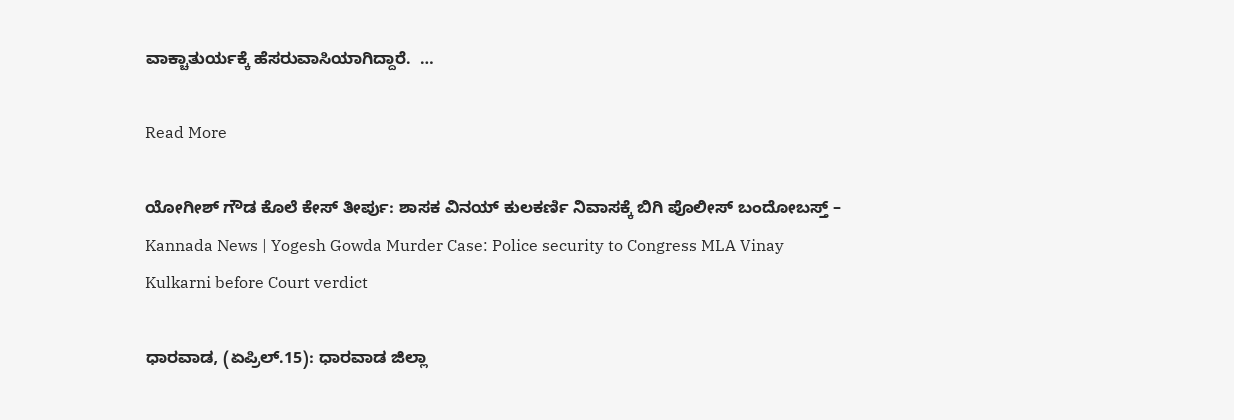ವಾಕ್ಚಾತುರ್ಯಕ್ಕೆ ಹೆಸರುವಾಸಿಯಾಗಿದ್ದಾರೆ.  …

Read More

ಯೋಗೀಶ್ ಗೌಡ ಕೊಲೆ ಕೇಸ್ ತೀರ್ಪು: ಶಾಸಕ ವಿನಯ್ ಕುಲಕರ್ಣಿ ನಿವಾಸಕ್ಕೆ ಬಿಗಿ ಪೊಲೀಸ್ ಬಂದೋಬಸ್ತ್ – Kannada News | Yogesh Gowda Murder Case: Police security to Congress MLA Vinay Kulkarni before Court verdict

ಧಾರವಾಡ, (ಏಪ್ರಿಲ್.15): ಧಾರವಾಡ ಜಿಲ್ಲಾ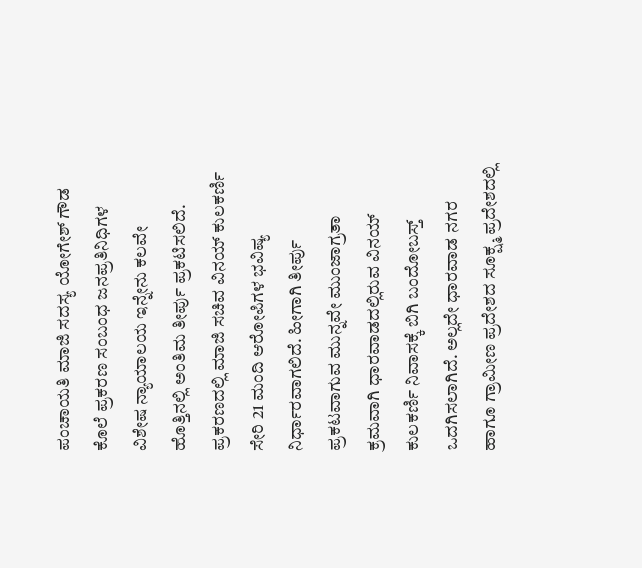ಪಂಚಾಯತಿ ಮಾಜಿ ಸದಸ್ಯ ಯೋಗೇಶ್ ಗೌಡ ಕೊಲೆ ಪ್ರಕರಣ ಸಂಬಂಧ ಜನಪ್ರತಿನಿಧಿಗಳ ವಿಶೇಷ ನ್ಯಾಯಾಲಯ ಇನ್ನೇನು ಕಲವೇ ಹೊತ್ತಿನಲ್ಲಿ ಅಂತಿಮ ತೀರ್ಪು ಪ್ರಕಟಿಸಲಿದೆ. ಪ್ರಕರಣದಲ್ಲಿ ಮಾಜಿ ಸಚಿವ ವಿನಯ್‌ ಕುಲಕರ್ಣಿ ಸೇರಿ 21 ಮಂದಿ ಆರೋಪಿಗಳ ಭವಿಷ್ಯ ನಿರ್ಧಾರವಾಗಲಿದೆ. ಹೀಗಾಗಿ ತೀರ್ಪು ಪ್ರಕಟವಾಗುವ ಮುನ್ನವೇ ಮುಂಜಾಗ್ರತಾ ಕ್ರಮವಾಗಿ ಧಾರವಾಡದಲ್ಲಿರುವ ವಿನಯ್ ಕುಲಕರ್ಣಿ ನಿವಾಸಕ್ಕೆ ಬಿಗಿ ಬಂದೋಬಸ್ತ್ ಒದಗಿಸಲಾಗಿದೆ. ಅಲ್ಲದೇ ಧಾರವಾಡ ನಗರ ಹಾಗೂ ಗ್ರಾಮೀಣ ಪ್ರದೇಶದ ಸೂಕ್ಷ್ಮ ಪ್ರದೇಶದಲ್ಲಿ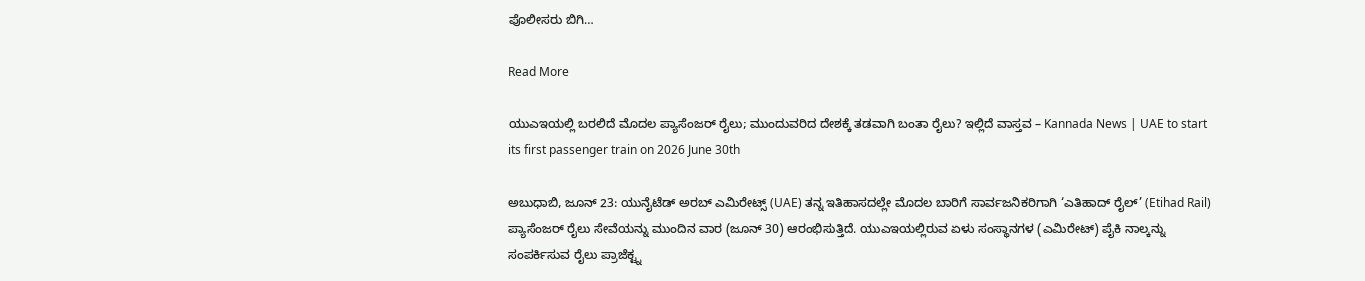ಪೊಲೀಸರು ಬಿಗಿ…

Read More

ಯುಎಇಯಲ್ಲಿ ಬರಲಿದೆ ಮೊದಲ ಪ್ಯಾಸೆಂಜರ್ ರೈಲು; ಮುಂದುವರಿದ ದೇಶಕ್ಕೆ ತಡವಾಗಿ ಬಂತಾ ರೈಲು? ಇಲ್ಲಿದೆ ವಾಸ್ತವ – Kannada News | UAE to start its first passenger train on 2026 June 30th

ಅಬುಧಾಬಿ, ಜೂನ್ 23: ಯುನೈಟೆಡ್ ಅರಬ್ ಎಮಿರೇಟ್ಸ್ (UAE) ತನ್ನ ಇತಿಹಾಸದಲ್ಲೇ ಮೊದಲ ಬಾರಿಗೆ ಸಾರ್ವಜನಿಕರಿಗಾಗಿ ‘ಎತಿಹಾದ್ ರೈಲ್’ (Etihad Rail) ಪ್ಯಾಸೆಂಜರ್ ರೈಲು ಸೇವೆಯನ್ನು ಮುಂದಿನ ವಾರ (ಜೂನ್ 30) ಆರಂಭಿಸುತ್ತಿದೆ. ಯುಎಇಯಲ್ಲಿರುವ ಏಳು ಸಂಸ್ಥಾನಗಳ (ಎಮಿರೇಟ್) ಪೈಕಿ ನಾಲ್ಕನ್ನು ಸಂಪರ್ಕಿಸುವ ರೈಲು ಪ್ರಾಜೆಕ್ಟ್ನ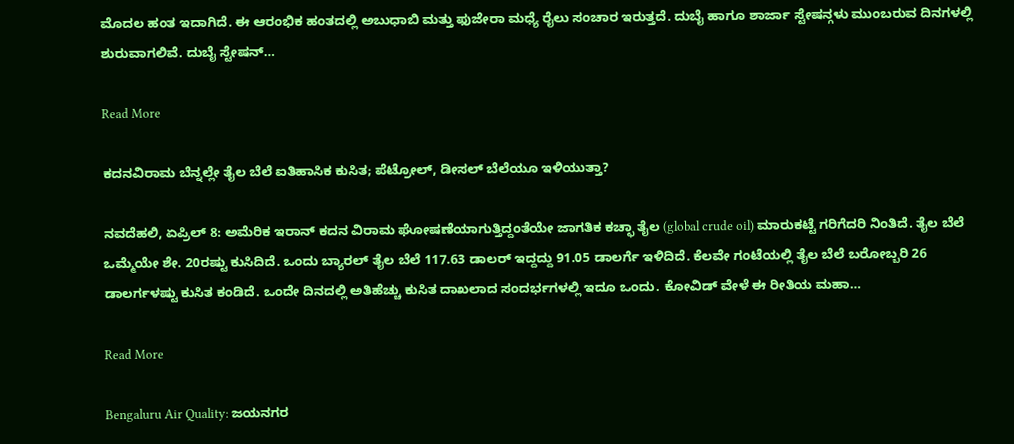ಮೊದಲ ಹಂತ ಇದಾಗಿದೆ. ಈ ಆರಂಭಿಕ ಹಂತದಲ್ಲಿ ಅಬುಧಾಬಿ ಮತ್ತು ಫುಜೇರಾ ಮಧ್ಯೆ ರೈಲು ಸಂಚಾರ ಇರುತ್ತದೆ. ದುಬೈ ಹಾಗೂ ಶಾರ್ಜಾ ಸ್ಟೇಷನ್ಗಳು ಮುಂಬರುವ ದಿನಗಳಲ್ಲಿ ಶುರುವಾಗಲಿವೆ. ದುಬೈ ಸ್ಟೇಷನ್…

Read More

ಕದನವಿರಾಮ ಬೆನ್ನಲ್ಲೇ ತೈಲ ಬೆಲೆ ಐತಿಹಾಸಿಕ ಕುಸಿತ; ಪೆಟ್ರೋಲ್, ಡೀಸಲ್ ಬೆಲೆಯೂ ಇಳಿಯುತ್ತಾ?

ನವದೆಹಲಿ, ಏಪ್ರಿಲ್ 8: ಅಮೆರಿಕ ಇರಾನ್ ಕದನ ವಿರಾಮ ಘೋಷಣೆಯಾಗುತ್ತಿದ್ದಂತೆಯೇ ಜಾಗತಿಕ ಕಚ್ಛಾ ತೈಲ (global crude oil) ಮಾರುಕಟ್ಟೆ ಗರಿಗೆದರಿ ನಿಂತಿದೆ. ತೈಲ ಬೆಲೆ ಒಮ್ಮೆಯೇ ಶೇ. 20ರಷ್ಟು ಕುಸಿದಿದೆ. ಒಂದು ಬ್ಯಾರಲ್ ತೈಲ ಬೆಲೆ 117.63 ಡಾಲರ್ ಇದ್ದದ್ದು 91.05 ಡಾಲರ್ಗೆ ಇಳಿದಿದೆ. ಕೆಲವೇ ಗಂಟೆಯಲ್ಲಿ ತೈಲ ಬೆಲೆ ಬರೋಬ್ಬರಿ 26 ಡಾಲರ್ಗಳಷ್ಟು ಕುಸಿತ ಕಂಡಿದೆ. ಒಂದೇ ದಿನದಲ್ಲಿ ಅತಿಹೆಚ್ಚು ಕುಸಿತ ದಾಖಲಾದ ಸಂದರ್ಭಗಳಲ್ಲಿ ಇದೂ ಒಂದು. ಕೋವಿಡ್ ವೇಳೆ ಈ ರೀತಿಯ ಮಹಾ…

Read More

Bengaluru Air Quality: ಜಯನಗರ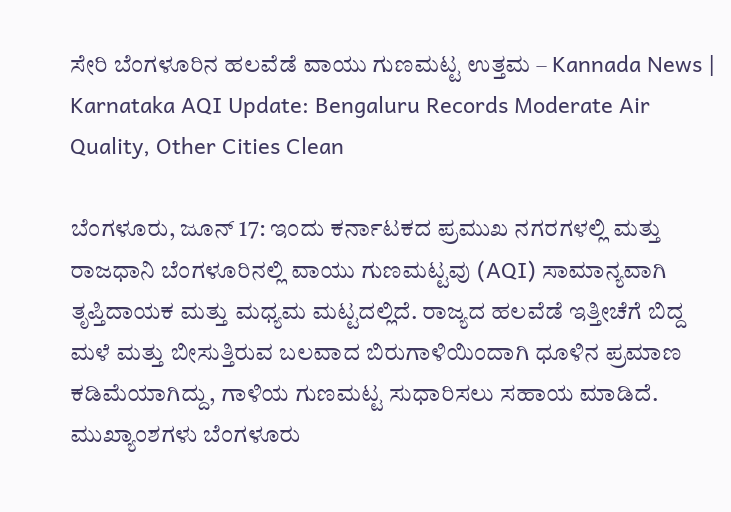ಸೇರಿ ಬೆಂಗಳೂರಿನ ಹಲವೆಡೆ ವಾಯು ಗುಣಮಟ್ಟ ಉತ್ತಮ – Kannada News | Karnataka AQI Update: Bengaluru Records Moderate Air Quality, Other Cities Clean

ಬೆಂಗಳೂರು, ಜೂನ್ 17: ಇಂದು ಕರ್ನಾಟಕದ ಪ್ರಮುಖ ನಗರಗಳಲ್ಲಿ ಮತ್ತು ರಾಜಧಾನಿ ಬೆಂಗಳೂರಿನಲ್ಲಿ ವಾಯು ಗುಣಮಟ್ಟವು (AQI) ಸಾಮಾನ್ಯವಾಗಿ ತೃಪ್ತಿದಾಯಕ ಮತ್ತು ಮಧ್ಯಮ ಮಟ್ಟದಲ್ಲಿದೆ. ರಾಜ್ಯದ ಹಲವೆಡೆ ಇತ್ತೀಚೆಗೆ ಬಿದ್ದ ಮಳೆ ಮತ್ತು ಬೀಸುತ್ತಿರುವ ಬಲವಾದ ಬಿರುಗಾಳಿಯಿಂದಾಗಿ ಧೂಳಿನ ಪ್ರಮಾಣ ಕಡಿಮೆಯಾಗಿದ್ದು, ಗಾಳಿಯ ಗುಣಮಟ್ಟ ಸುಧಾರಿಸಲು ಸಹಾಯ ಮಾಡಿದೆ. ಮುಖ್ಯಾಂಶಗಳು ಬೆಂಗಳೂರು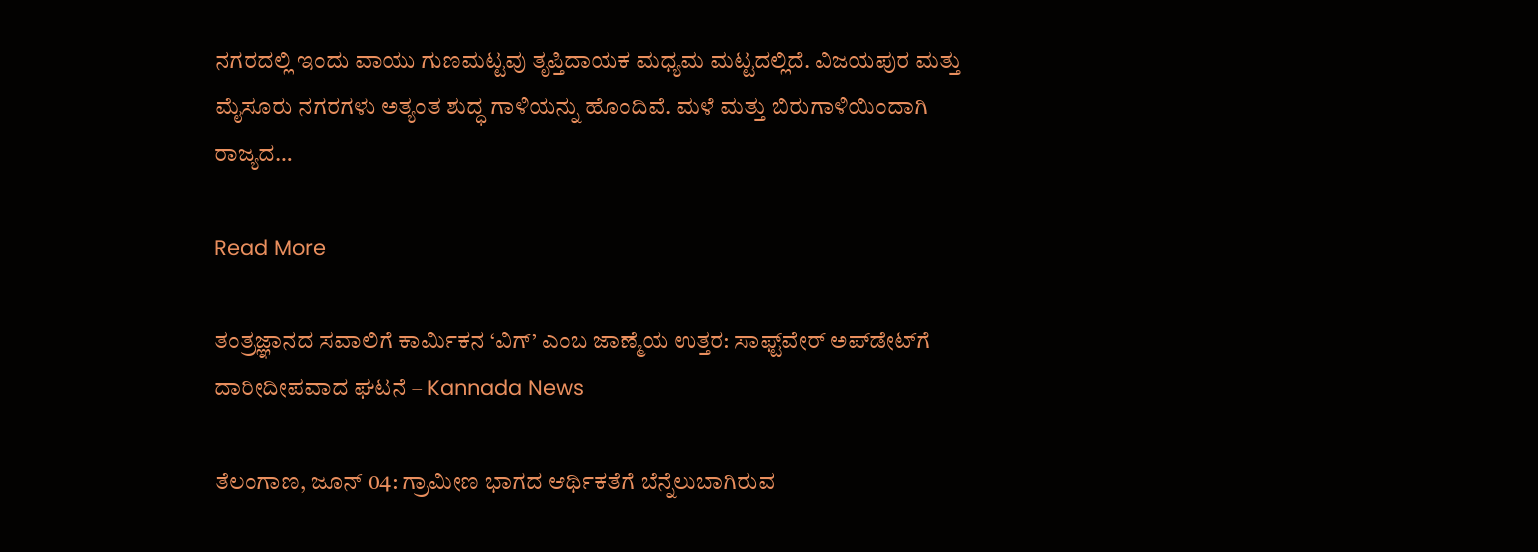ನಗರದಲ್ಲಿ ಇಂದು ವಾಯು ಗುಣಮಟ್ಟವು ತೃಪ್ತಿದಾಯಕ ಮಧ್ಯಮ ಮಟ್ಟದಲ್ಲಿದೆ. ವಿಜಯಪುರ ಮತ್ತು ಮೈಸೂರು ನಗರಗಳು ಅತ್ಯಂತ ಶುದ್ಧ ಗಾಳಿಯನ್ನು ಹೊಂದಿವೆ. ಮಳೆ ಮತ್ತು ಬಿರುಗಾಳಿಯಿಂದಾಗಿ ರಾಜ್ಯದ…

Read More

ತಂತ್ರಜ್ಞಾನದ ಸವಾಲಿಗೆ ಕಾರ್ಮಿಕನ ‘ವಿಗ್’ ಎಂಬ ಜಾಣ್ಮೆಯ ಉತ್ತರ: ಸಾಫ್ಟ್‌ವೇರ್ ಅಪ್‌ಡೇಟ್‌ಗೆ ದಾರೀದೀಪವಾದ ಘಟನೆ – Kannada News

ತೆಲಂಗಾಣ, ಜೂನ್ 04: ಗ್ರಾಮೀಣ ಭಾಗದ ಆರ್ಥಿಕತೆಗೆ ಬೆನ್ನೆಲುಬಾಗಿರುವ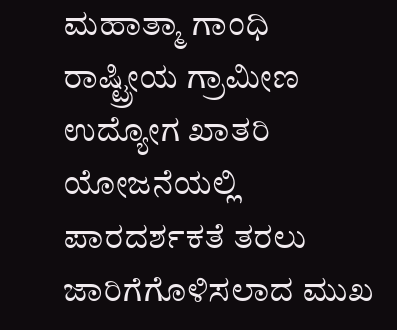ಮಹಾತ್ಮಾ ಗಾಂಧಿ ರಾಷ್ಟ್ರೀಯ ಗ್ರಾಮೀಣ ಉದ್ಯೋಗ ಖಾತರಿ ಯೋಜನೆಯಲ್ಲಿ ಪಾರದರ್ಶಕತೆ ತರಲು ಜಾರಿಗೆಗೊಳಿಸಲಾದ ಮುಖ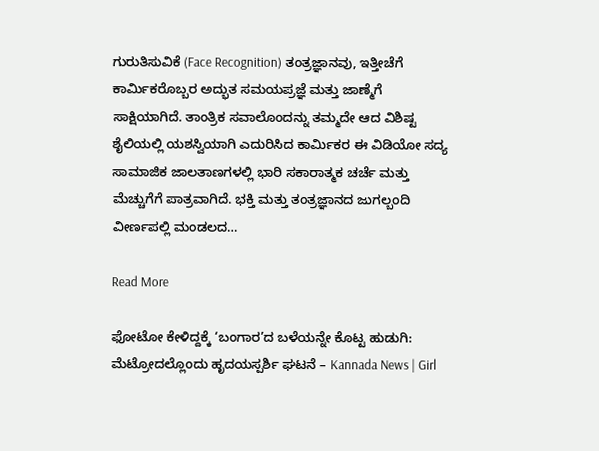ಗುರುತಿಸುವಿಕೆ (Face Recognition) ತಂತ್ರಜ್ಞಾನವು, ಇತ್ತೀಚೆಗೆ ಕಾರ್ಮಿಕರೊಬ್ಬರ ಅದ್ಭುತ ಸಮಯಪ್ರಜ್ಞೆ ಮತ್ತು ಜಾಣ್ಮೆಗೆ ಸಾಕ್ಷಿಯಾಗಿದೆ. ತಾಂತ್ರಿಕ ಸವಾಲೊಂದನ್ನು ತಮ್ಮದೇ ಆದ ವಿಶಿಷ್ಟ ಶೈಲಿಯಲ್ಲಿ ಯಶಸ್ವಿಯಾಗಿ ಎದುರಿಸಿದ ಕಾರ್ಮಿಕರ ಈ ವಿಡಿಯೋ ಸದ್ಯ ಸಾಮಾಜಿಕ ಜಾಲತಾಣಗಳಲ್ಲಿ ಭಾರಿ ಸಕಾರಾತ್ಮಕ ಚರ್ಚೆ ಮತ್ತು ಮೆಚ್ಚುಗೆಗೆ ಪಾತ್ರವಾಗಿದೆ. ಭಕ್ತಿ ಮತ್ತು ತಂತ್ರಜ್ಞಾನದ ಜುಗಲ್ಬಂದಿ ವೀರ್ಣಪಲ್ಲಿ ಮಂಡಲದ…

Read More

ಫೋಟೋ ಕೇಳಿದ್ದಕ್ಕೆ ‘ಬಂಗಾರ’ದ ಬಳೆಯನ್ನೇ ಕೊಟ್ಟ ಹುಡುಗಿ: ಮೆಟ್ರೋದಲ್ಲೊಂದು ಹೃದಯಸ್ಪರ್ಶಿ ಘಟನೆ – Kannada News | Girl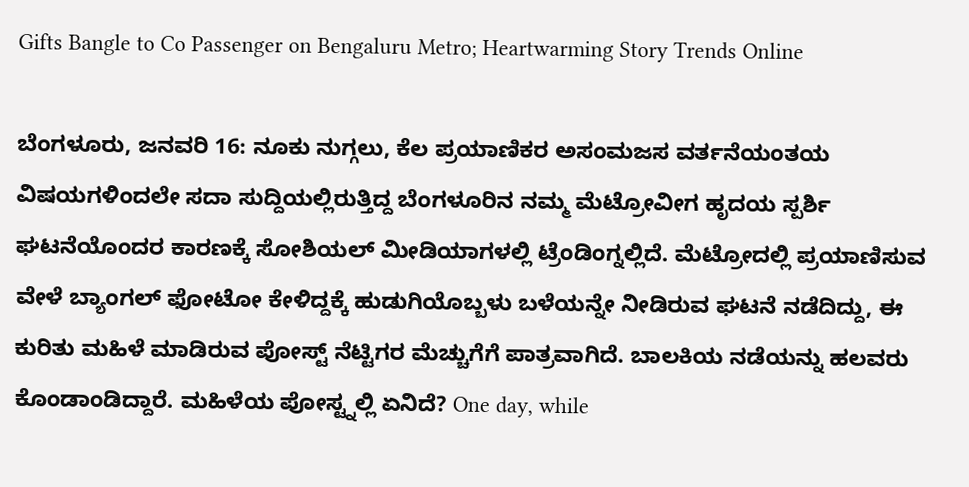Gifts Bangle to Co Passenger on Bengaluru Metro; Heartwarming Story Trends Online

ಬೆಂಗಳೂರು, ಜನವರಿ 16: ನೂಕು ನುಗ್ಗಲು, ಕೆಲ ಪ್ರಯಾಣಿಕರ ಅಸಂಮಜಸ ವರ್ತನೆಯಂತಯ ವಿಷಯಗಳಿಂದಲೇ ಸದಾ ಸುದ್ದಿಯಲ್ಲಿರುತ್ತಿದ್ದ ಬೆಂಗಳೂರಿನ ನಮ್ಮ ಮೆಟ್ರೋವೀಗ ಹೃದಯ ಸ್ಪರ್ಶಿ ಘಟನೆಯೊಂದರ ಕಾರಣಕ್ಕೆ ಸೋಶಿಯಲ್ ಮೀಡಿಯಾಗಳಲ್ಲಿ ಟ್ರೆಂಡಿಂಗ್ನಲ್ಲಿದೆ. ಮೆಟ್ರೋದಲ್ಲಿ ಪ್ರಯಾಣಿಸುವ ವೇಳೆ ಬ್ಯಾಂಗಲ್ ಫೋಟೋ ಕೇಳಿದ್ದಕ್ಕೆ ಹುಡುಗಿಯೊಬ್ಬಳು ಬಳೆಯನ್ನೇ ನೀಡಿರುವ ಘಟನೆ ನಡೆದಿದ್ದು, ಈ ಕುರಿತು ಮಹಿಳೆ ಮಾಡಿರುವ ಪೋಸ್ಟ್ ನೆಟ್ಟಿಗರ ಮೆಚ್ಚುಗೆಗೆ ಪಾತ್ರವಾಗಿದೆ. ಬಾಲಕಿಯ ನಡೆಯನ್ನು ಹಲವರು ಕೊಂಡಾಂಡಿದ್ದಾರೆ. ಮಹಿಳೆಯ ಪೋಸ್ಟ್ನಲ್ಲಿ ಏನಿದೆ? One day, while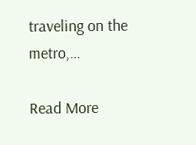traveling on the metro,…

Read More